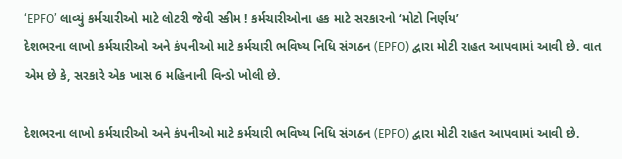‘EPFO’ લાવ્યું કર્મચારીઓ માટે લોટરી જેવી સ્કીમ ! કર્મચારીઓના હક માટે સરકારનો ‘મોટો નિર્ણય’
દેશભરના લાખો કર્મચારીઓ અને કંપનીઓ માટે કર્મચારી ભવિષ્ય નિધિ સંગઠન (EPFO) દ્વારા મોટી રાહત આપવામાં આવી છે. વાત એમ છે કે, સરકારે એક ખાસ 6 મહિનાની વિન્ડો ખોલી છે.

દેશભરના લાખો કર્મચારીઓ અને કંપનીઓ માટે કર્મચારી ભવિષ્ય નિધિ સંગઠન (EPFO) દ્વારા મોટી રાહત આપવામાં આવી છે.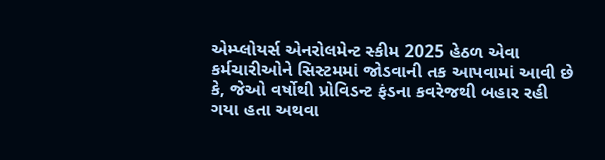એમ્પ્લોયર્સ એનરોલમેન્ટ સ્કીમ 2025 હેઠળ એવા કર્મચારીઓને સિસ્ટમમાં જોડવાની તક આપવામાં આવી છે કે, જેઓ વર્ષોથી પ્રોવિડન્ટ ફંડના કવરેજથી બહાર રહી ગયા હતા અથવા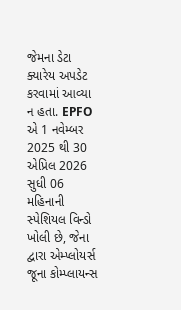જેમના ડેટા ક્યારેય અપડેટ કરવામાં આવ્યા ન હતા. EPFO એ 1 નવેમ્બર 2025 થી 30 એપ્રિલ 2026 સુધી 06 મહિનાની સ્પેશિયલ વિન્ડો ખોલી છે, જેના દ્વારા એમ્પ્લોયર્સ જૂના કોમ્પ્લાયન્સ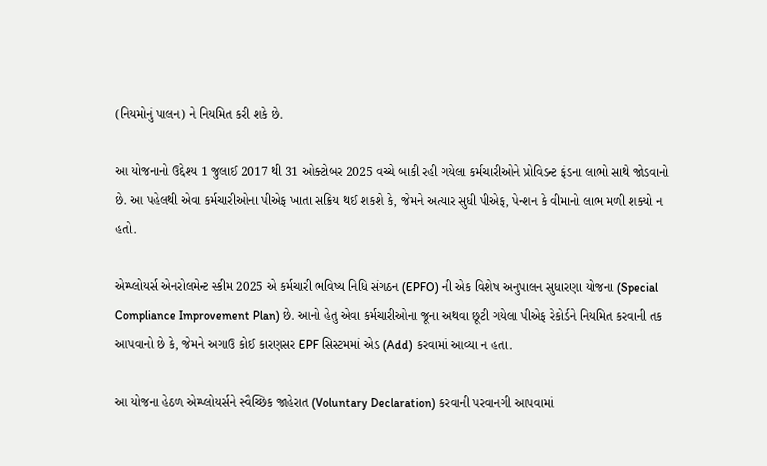(નિયમોનું પાલન) ને નિયમિત કરી શકે છે.

આ યોજનાનો ઉદ્દેશ્ય 1 જુલાઈ 2017 થી 31 ઓક્ટોબર 2025 વચ્ચે બાકી રહી ગયેલા કર્મચારીઓને પ્રોવિડન્ટ ફંડના લાભો સાથે જોડવાનો છે. આ પહેલથી એવા કર્મચારીઓના પીએફ ખાતા સક્રિય થઈ શકશે કે, જેમને અત્યાર સુધી પીએફ, પેન્શન કે વીમાનો લાભ મળી શક્યો ન હતો.

એમ્પ્લોયર્સ એનરોલમેન્ટ સ્કીમ 2025 એ કર્મચારી ભવિષ્ય નિધિ સંગઠન (EPFO) ની એક વિશેષ અનુપાલન સુધારણા યોજના (Special Compliance Improvement Plan) છે. આનો હેતુ એવા કર્મચારીઓના જૂના અથવા છૂટી ગયેલા પીએફ રેકોર્ડને નિયમિત કરવાની તક આપવાનો છે કે, જેમને અગાઉ કોઈ કારણસર EPF સિસ્ટમમાં એડ (Add) કરવામાં આવ્યા ન હતા.

આ યોજના હેઠળ એમ્પ્લોયર્સને સ્વૈચ્છિક જાહેરાત (Voluntary Declaration) કરવાની પરવાનગી આપવામાં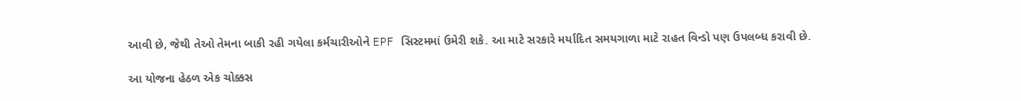આવી છે, જેથી તેઓ તેમના બાકી રહી ગયેલા કર્મચારીઓને EPF સિસ્ટમમાં ઉમેરી શકે. આ માટે સરકારે મર્યાદિત સમયગાળા માટે રાહત વિન્ડો પણ ઉપલબ્ધ કરાવી છે.

આ યોજના હેઠળ એક ચોક્કસ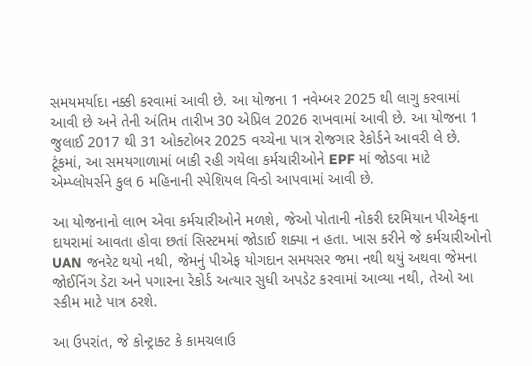સમયમર્યાદા નક્કી કરવામાં આવી છે. આ યોજના 1 નવેમ્બર 2025 થી લાગુ કરવામાં આવી છે અને તેની અંતિમ તારીખ 30 એપ્રિલ 2026 રાખવામાં આવી છે. આ યોજના 1 જુલાઈ 2017 થી 31 ઓક્ટોબર 2025 વચ્ચેના પાત્ર રોજગાર રેકોર્ડને આવરી લે છે. ટૂંકમાં, આ સમયગાળામાં બાકી રહી ગયેલા કર્મચારીઓને EPF માં જોડવા માટે એમ્પ્લોયર્સને કુલ 6 મહિનાની સ્પેશિયલ વિન્ડો આપવામાં આવી છે.

આ યોજનાનો લાભ એવા કર્મચારીઓને મળશે, જેઓ પોતાની નોકરી દરમિયાન પીએફના દાયરામાં આવતા હોવા છતાં સિસ્ટમમાં જોડાઈ શક્યા ન હતા. ખાસ કરીને જે કર્મચારીઓનો UAN જનરેટ થયો નથી, જેમનું પીએફ યોગદાન સમયસર જમા નથી થયું અથવા જેમના જોઈનિંગ ડેટા અને પગારના રેકોર્ડ અત્યાર સુધી અપડેટ કરવામાં આવ્યા નથી, તેઓ આ સ્કીમ માટે પાત્ર ઠરશે.

આ ઉપરાંત, જે કોન્ટ્રાક્ટ કે કામચલાઉ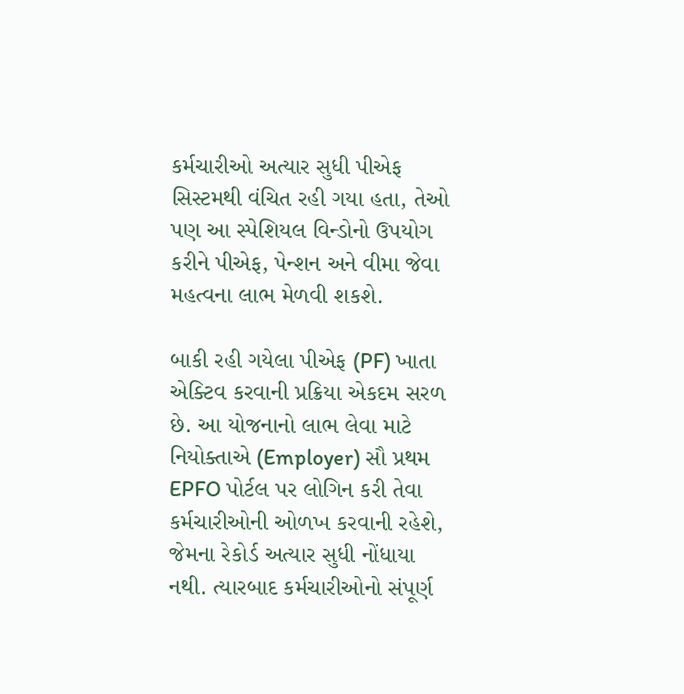કર્મચારીઓ અત્યાર સુધી પીએફ સિસ્ટમથી વંચિત રહી ગયા હતા, તેઓ પણ આ સ્પેશિયલ વિન્ડોનો ઉપયોગ કરીને પીએફ, પેન્શન અને વીમા જેવા મહત્વના લાભ મેળવી શકશે.

બાકી રહી ગયેલા પીએફ (PF) ખાતા એક્ટિવ કરવાની પ્રક્રિયા એકદમ સરળ છે. આ યોજનાનો લાભ લેવા માટે નિયોક્તાએ (Employer) સૌ પ્રથમ EPFO પોર્ટલ પર લોગિન કરી તેવા કર્મચારીઓની ઓળખ કરવાની રહેશે, જેમના રેકોર્ડ અત્યાર સુધી નોંધાયા નથી. ત્યારબાદ કર્મચારીઓનો સંપૂર્ણ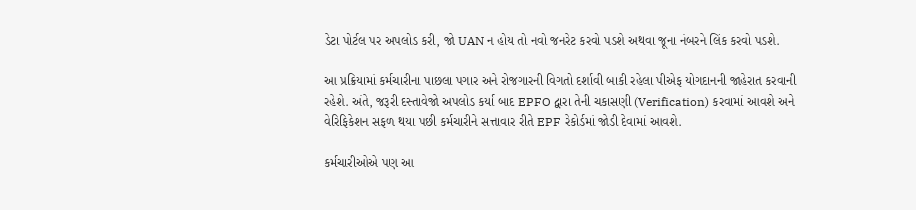ડેટા પોર્ટલ પર અપલોડ કરી, જો UAN ન હોય તો નવો જનરેટ કરવો પડશે અથવા જૂના નંબરને લિંક કરવો પડશે.

આ પ્રક્રિયામાં કર્મચારીના પાછલા પગાર અને રોજગારની વિગતો દર્શાવી બાકી રહેલા પીએફ યોગદાનની જાહેરાત કરવાની રહેશે. અંતે, જરૂરી દસ્તાવેજો અપલોડ કર્યા બાદ EPFO દ્વારા તેની ચકાસણી (Verification) કરવામાં આવશે અને વેરિફિકેશન સફળ થયા પછી કર્મચારીને સત્તાવાર રીતે EPF રેકોર્ડમાં જોડી દેવામાં આવશે.

કર્મચારીઓએ પણ આ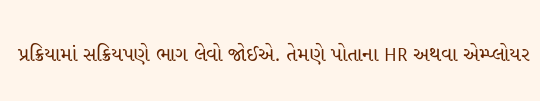પ્રક્રિયામાં સક્રિયપણે ભાગ લેવો જોઈએ. તેમણે પોતાના HR અથવા એમ્પ્લોયર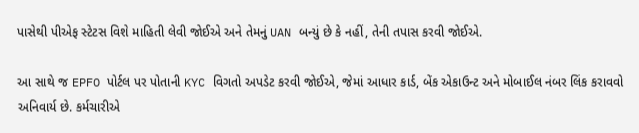પાસેથી પીએફ સ્ટેટસ વિશે માહિતી લેવી જોઈએ અને તેમનું UAN બન્યું છે કે નહીં, તેની તપાસ કરવી જોઈએ.

આ સાથે જ EPFO પોર્ટલ પર પોતાની KYC વિગતો અપડેટ કરવી જોઈએ, જેમાં આધાર કાર્ડ, બેંક એકાઉન્ટ અને મોબાઈલ નંબર લિંક કરાવવો અનિવાર્ય છે. કર્મચારીએ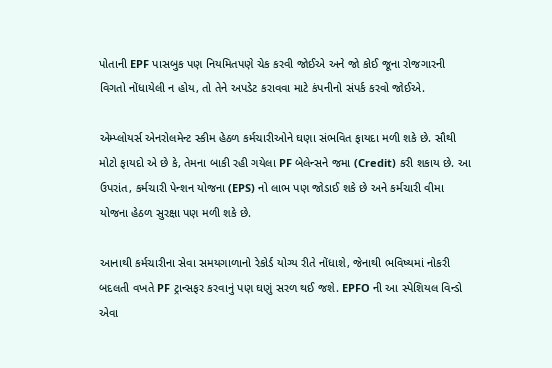પોતાની EPF પાસબુક પણ નિયમિતપણે ચેક કરવી જોઈએ અને જો કોઈ જૂના રોજગારની વિગતો નોંધાયેલી ન હોય, તો તેને અપડેટ કરાવવા માટે કંપનીનો સંપર્ક કરવો જોઈએ.

એમ્પ્લોયર્સ એનરોલમેન્ટ સ્કીમ હેઠળ કર્મચારીઓને ઘણા સંભવિત ફાયદા મળી શકે છે. સૌથી મોટો ફાયદો એ છે કે, તેમના બાકી રહી ગયેલા PF બેલેન્સને જમા (Credit) કરી શકાય છે. આ ઉપરાંત, કર્મચારી પેન્શન યોજના (EPS) નો લાભ પણ જોડાઈ શકે છે અને કર્મચારી વીમા યોજના હેઠળ સુરક્ષા પણ મળી શકે છે.

આનાથી કર્મચારીના સેવા સમયગાળાનો રેકોર્ડ યોગ્ય રીતે નોંધાશે, જેનાથી ભવિષ્યમાં નોકરી બદલતી વખતે PF ટ્રાન્સફર કરવાનું પણ ઘણું સરળ થઈ જશે. EPFO ની આ સ્પેશિયલ વિન્ડો એવા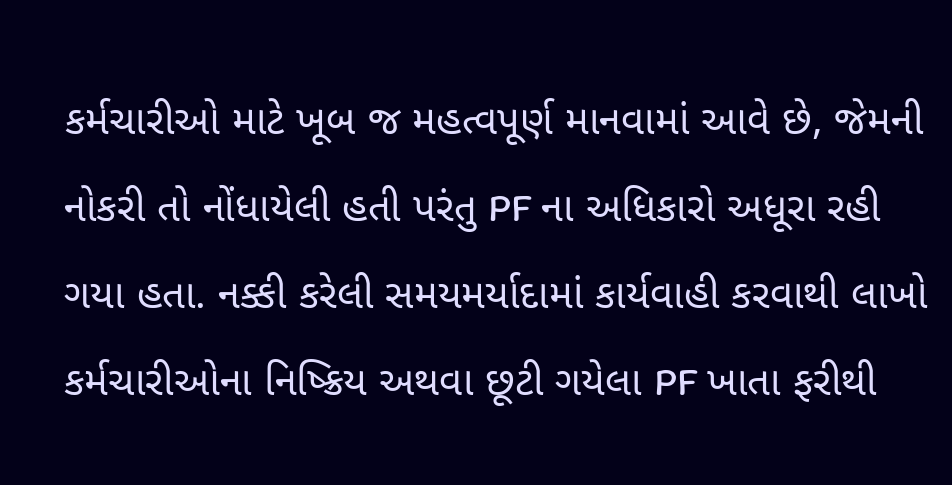કર્મચારીઓ માટે ખૂબ જ મહત્વપૂર્ણ માનવામાં આવે છે, જેમની નોકરી તો નોંધાયેલી હતી પરંતુ PF ના અધિકારો અધૂરા રહી ગયા હતા. નક્કી કરેલી સમયમર્યાદામાં કાર્યવાહી કરવાથી લાખો કર્મચારીઓના નિષ્ક્રિય અથવા છૂટી ગયેલા PF ખાતા ફરીથી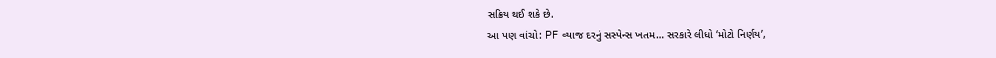સક્રિય થઈ શકે છે.
આ પણ વાંચો: PF વ્યાજ દરનું સસ્પેન્સ ખતમ… સરકારે લીધો ‘મોટો નિર્ણય’,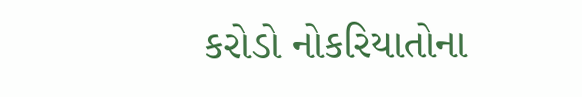કરોડો નોકરિયાતોના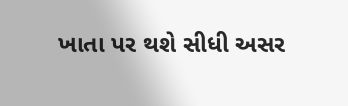ખાતા પર થશે સીધી અસર